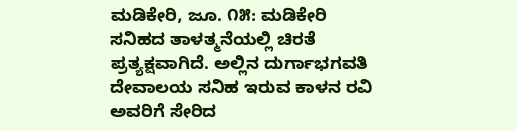ಮಡಿಕೇರಿ, ಜೂ. ೧೫: ಮಡಿಕೇರಿ ಸನಿಹದ ತಾಳತ್ಮನೆಯಲ್ಲಿ ಚಿರತೆ ಪ್ರತ್ಯಕ್ಷವಾಗಿದೆ. ಅಲ್ಲಿನ ದುರ್ಗಾಭಗವತಿ ದೇವಾಲಯ ಸನಿಹ ಇರುವ ಕಾಳನ ರವಿ ಅವರಿಗೆ ಸೇರಿದ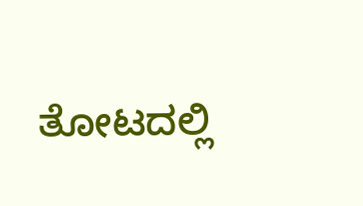ತೋಟದಲ್ಲಿ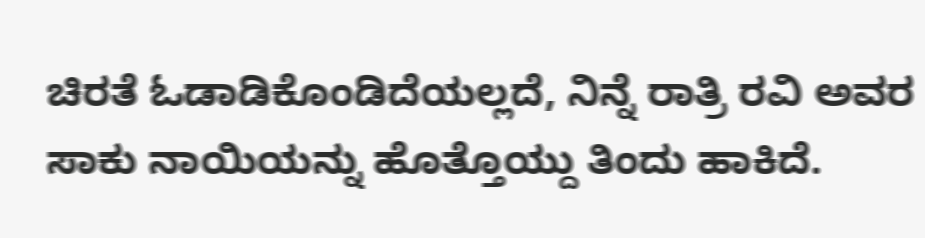ಚಿರತೆ ಓಡಾಡಿಕೊಂಡಿದೆಯಲ್ಲದೆ, ನಿನ್ನೆ ರಾತ್ರಿ ರವಿ ಅವರ ಸಾಕು ನಾಯಿಯನ್ನು ಹೊತ್ತೊಯ್ದು ತಿಂದು ಹಾಕಿದೆ.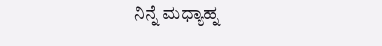ನಿನ್ನೆ ಮಧ್ಯಾಹ್ನ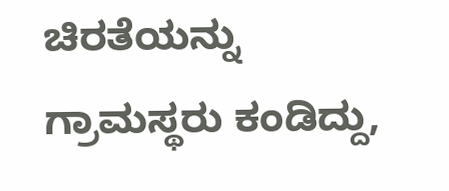ಚಿರತೆಯನ್ನು ಗ್ರಾಮಸ್ಥರು ಕಂಡಿದ್ದು,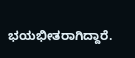ಭಯಭೀತರಾಗಿದ್ದಾರೆ.